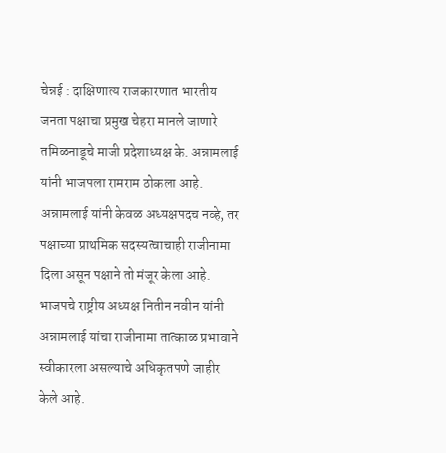चेन्नई : दाक्षिणात्य राजकारणात भारतीय जनता पक्षाचा प्रमुख चेहरा मानले जाणारे तमिळनाडूचे माजी प्रदेशाध्यक्ष के. अन्नामलाई यांनी भाजपला रामराम ठोकला आहे. अन्नामलाई यांनी केवळ अध्यक्षपदच नव्हे, तर पक्षाच्या प्राथमिक सदस्यत्वाचाही राजीनामा दिला असून पक्षाने तो मंजूर केला आहे. भाजपचे राष्ट्रीय अध्यक्ष नितीन नवीन यांनी अन्नामलाई यांचा राजीनामा तात्काळ प्रभावाने स्वीकारला असल्याचे अधिकृतपणे जाहीर केले आहे.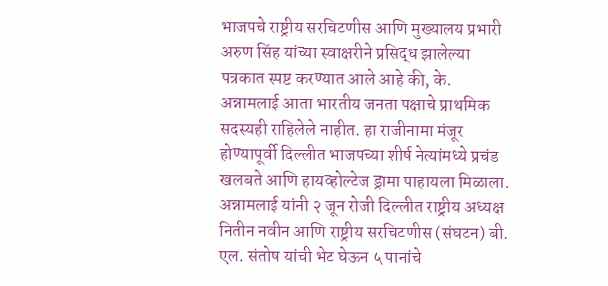भाजपचे राष्ट्रीय सरचिटणीस आणि मुख्यालय प्रभारी अरुण सिंह यांच्या स्वाक्षरीने प्रसिद्ध झालेल्या पत्रकात स्पष्ट करण्यात आले आहे की, के. अन्नामलाई आता भारतीय जनता पक्षाचे प्राथमिक सदस्यही राहिलेले नाहीत. हा राजीनामा मंजूर होण्यापूर्वी दिल्लीत भाजपच्या शीर्ष नेत्यांमध्ये प्रचंड खलबते आणि हायव्होल्टेज ड्रामा पाहायला मिळाला. अन्नामलाई यांनी २ जून रोजी दिल्लीत राष्ट्रीय अध्यक्ष नितीन नवीन आणि राष्ट्रीय सरचिटणीस (संघटन) बी. एल. संतोष यांची भेट घेऊन ५ पानांचे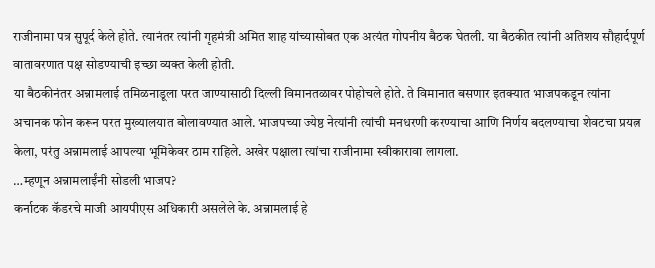राजीनामा पत्र सुपूर्द केले होते. त्यानंतर त्यांनी गृहमंत्री अमित शाह यांच्यासोबत एक अत्यंत गोपनीय बैठक घेतली. या बैठकीत त्यांनी अतिशय सौहार्दपूर्ण वातावरणात पक्ष सोडण्याची इच्छा व्यक्त केली होती.
या बैठकीनंतर अन्नामलाई तमिळनाडूला परत जाण्यासाठी दिल्ली विमानतळावर पोहोचले होते. ते विमानात बसणार इतक्यात भाजपकडून त्यांना अचानक फोन करून परत मुख्यालयात बोलावण्यात आले. भाजपच्या ज्येष्ठ नेत्यांनी त्यांची मनधरणी करण्याचा आणि निर्णय बदलण्याचा शेवटचा प्रयत्न केला, परंतु अन्नामलाई आपल्या भूमिकेवर ठाम राहिले. अखेर पक्षाला त्यांचा राजीनामा स्वीकारावा लागला.
…म्हणून अन्नामलाईंनी सोडली भाजप?
कर्नाटक कॅडरचे माजी आयपीएस अधिकारी असलेले के. अन्नामलाई हे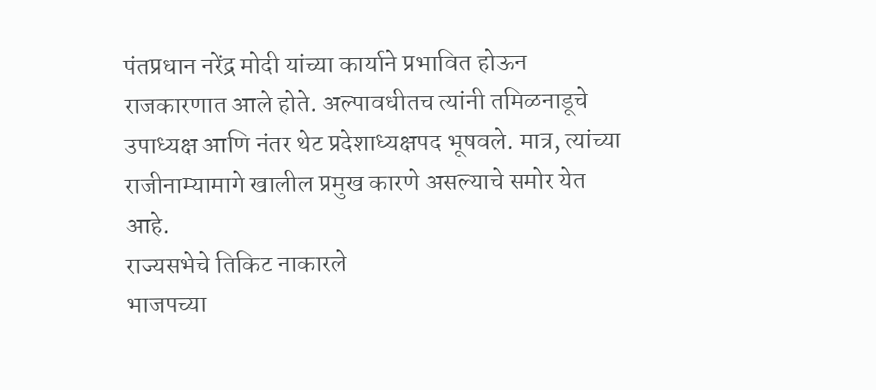पंतप्रधान नरेंद्र मोदी यांच्या कार्याने प्रभावित होऊन राजकारणात आले होते. अल्पावधीतच त्यांनी तमिळनाडूचे उपाध्यक्ष आणि नंतर थेट प्रदेशाध्यक्षपद भूषवले. मात्र, त्यांच्या राजीनाम्यामागे खालील प्रमुख कारणे असल्याचे समोर येत आहे.
राज्यसभेचे तिकिट नाकारले
भाजपच्या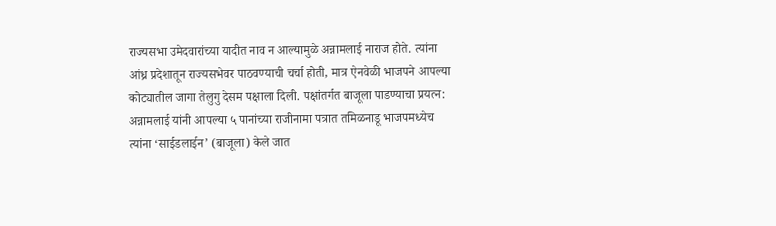राज्यसभा उमेदवारांच्या यादीत नाव न आल्यामुळे अन्नामलाई नाराज होते. त्यांना आंध्र प्रदेशातून राज्यसभेवर पाठवण्याची चर्चा होती, मात्र ऐनवेळी भाजपने आपल्या कोट्यातील जागा तेलुगु देसम पक्षाला दिली. पक्षांतर्गत बाजूला पाडण्याचा प्रयत्न: अन्नामलाई यांनी आपल्या ५ पानांच्या राजीनामा पत्रात तमिळनाडू भाजपमध्येच त्यांना ‘साईडलाईन’ (बाजूला) केले जात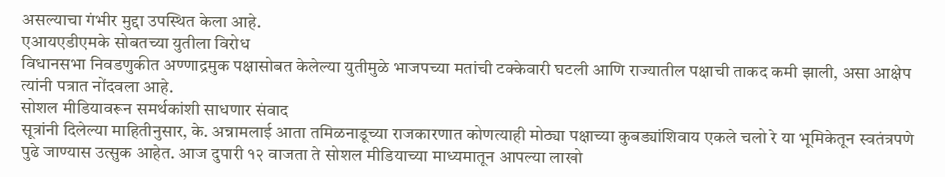असल्याचा गंभीर मुद्दा उपस्थित केला आहे.
एआयएडीएमके सोबतच्या युतीला विरोध
विधानसभा निवडणुकीत अण्णाद्रमुक पक्षासोबत केलेल्या युतीमुळे भाजपच्या मतांची टक्केवारी घटली आणि राज्यातील पक्षाची ताकद कमी झाली, असा आक्षेप त्यांनी पत्रात नोंदवला आहे.
सोशल मीडियावरून समर्थकांशी साधणार संवाद
सूत्रांनी दिलेल्या माहितीनुसार, के. अन्नामलाई आता तमिळनाडूच्या राजकारणात कोणत्याही मोठ्या पक्षाच्या कुबड्यांशिवाय एकले चलो रे या भूमिकेतून स्वतंत्रपणे पुढे जाण्यास उत्सुक आहेत. आज दुपारी १२ वाजता ते सोशल मीडियाच्या माध्यमातून आपल्या लाखो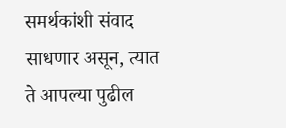समर्थकांशी संवाद साधणार असून, त्यात ते आपल्या पुढील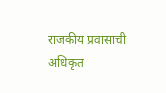राजकीय प्रवासाची अधिकृत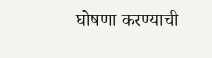घोषणा करण्याची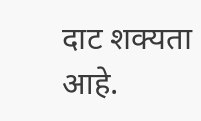दाट शक्यता आहे.